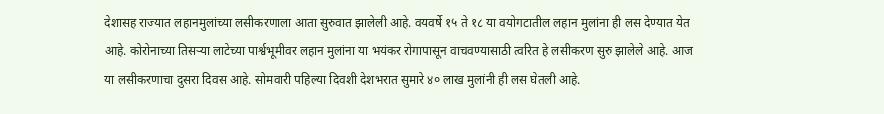देशासह राज्यात लहानमुलांच्या लसीकरणाला आता सुरुवात झालेली आहे. वयवर्षे १५ ते १८ या वयोगटातील लहान मुलांना ही लस देण्यात येत आहे. कोरोनाच्या तिसऱ्या लाटेच्या पार्श्वभूमीवर लहान मुलांना या भयंकर रोगापासून वाचवण्यासाठी त्वरित हे लसीकरण सुरु झालेले आहे. आज या लसीकरणाचा दुसरा दिवस आहे. सोमवारी पहिल्या दिवशी देशभरात सुमारे ४० लाख मुलांनी ही लस घेतली आहे.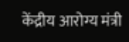केंद्रीय आरोग्य मंत्री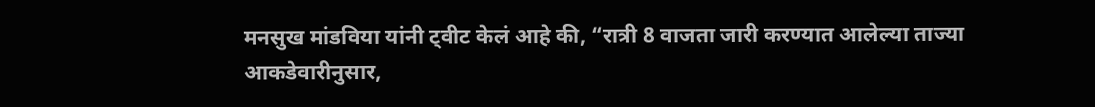मनसुख मांडविया यांनी ट्वीट केलं आहे की, “रात्री 8 वाजता जारी करण्यात आलेल्या ताज्या आकडेवारीनुसार,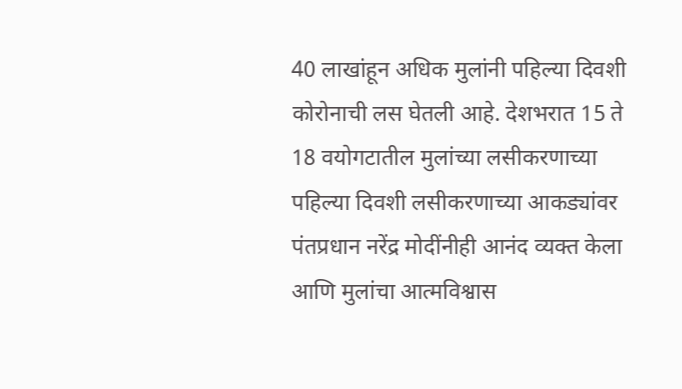40 लाखांहून अधिक मुलांनी पहिल्या दिवशी कोरोनाची लस घेतली आहे. देशभरात 15 ते 18 वयोगटातील मुलांच्या लसीकरणाच्या पहिल्या दिवशी लसीकरणाच्या आकड्यांवर पंतप्रधान नरेंद्र मोदींनीही आनंद व्यक्त केला आणि मुलांचा आत्मविश्वास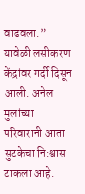वाढवला.”
यावेळी लसीकरण केंद्रांवर गर्दी दिसून आली. अनेल मुलांच्या परिवारानी आता सुटकेचा नि:श्वास टाकला आहे.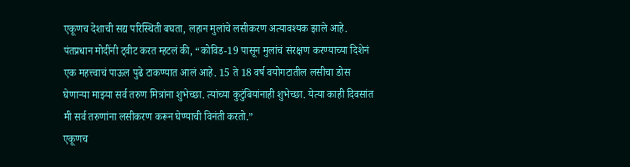एकूणच देशाची सद्य परिस्थिती बघता, लहान मुलांचे लसीकरण अत्यावश्यक झाले आहे.
पंतप्रधान मोदींनी ट्वीट करत म्हटलं की, “कोविड-19 पासून मुलांचं संरक्षण करण्याच्या दिशेनं एक महत्त्वाचं पाऊल पुढे टाकण्यात आलं आहे. 15 ते 18 वर्ष वयोगटातील लसीचा डोस घेणाऱ्या माझ्या सर्व तरुण मित्रांना शुभेच्छा. त्यांच्या कुटुंबियांनाही शुभेच्छा. येत्या काही दिवसांत मी सर्व तरुणांना लसीकरण करून घेण्याची विनंती करतो.”
एकूणच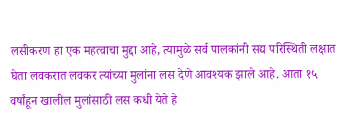लसीकरण हा एक महत्वाचा मुद्दा आहे, त्यामुळे सर्व पालकांनी सद्य परिस्थिती लक्षात घेता लवकरात लवकर त्यांच्या मुलांना लस देणे आवश्यक झाले आहे. आता १५ वर्षांहून खालील मुलांसाठी लस कधी येते हे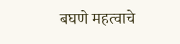बघणे महत्वाचे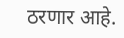ठरणार आहे.